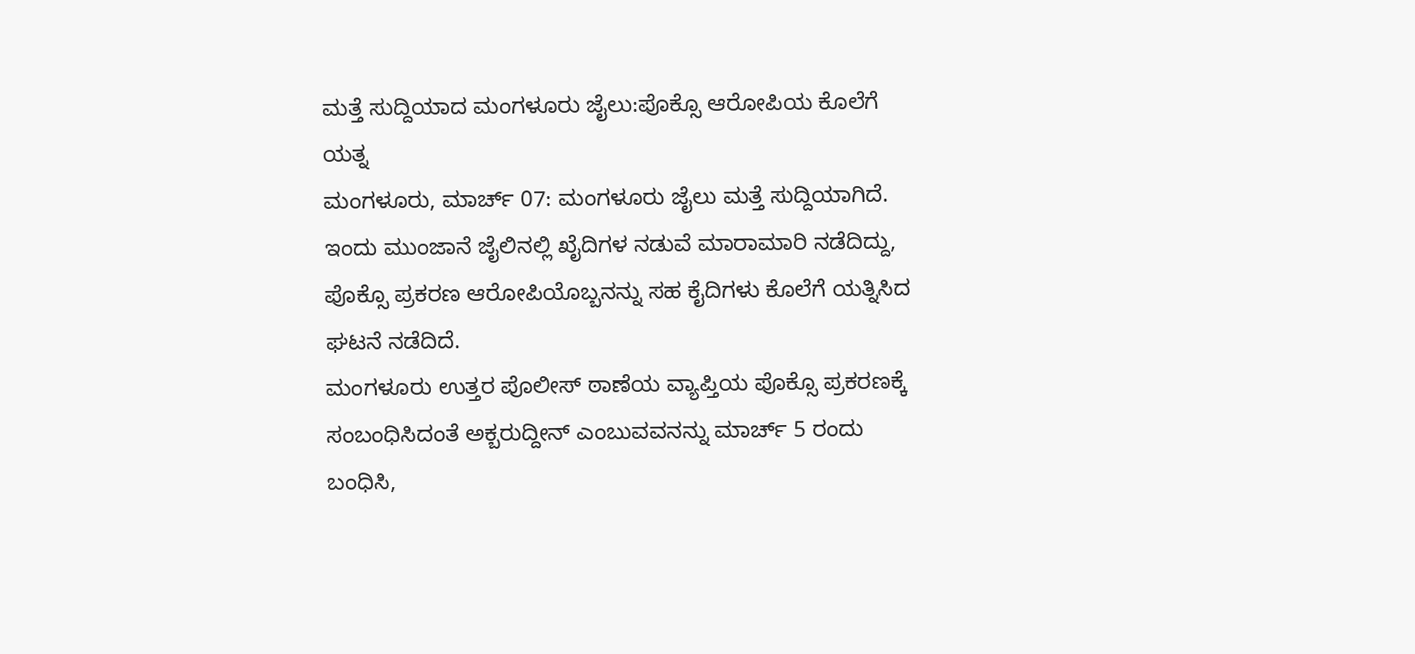ಮತ್ತೆ ಸುದ್ದಿಯಾದ ಮಂಗಳೂರು ಜೈಲು:ಪೊಕ್ಸೊ ಆರೋಪಿಯ ಕೊಲೆಗೆ ಯತ್ನ
ಮಂಗಳೂರು, ಮಾರ್ಚ್ 07: ಮಂಗಳೂರು ಜೈಲು ಮತ್ತೆ ಸುದ್ದಿಯಾಗಿದೆ. ಇಂದು ಮುಂಜಾನೆ ಜೈಲಿನಲ್ಲಿ ಖೈದಿಗಳ ನಡುವೆ ಮಾರಾಮಾರಿ ನಡೆದಿದ್ದು, ಪೊಕ್ಸೊ ಪ್ರಕರಣ ಆರೋಪಿಯೊಬ್ಬನನ್ನು ಸಹ ಕೈದಿಗಳು ಕೊಲೆಗೆ ಯತ್ನಿಸಿದ ಘಟನೆ ನಡೆದಿದೆ.
ಮಂಗಳೂರು ಉತ್ತರ ಪೊಲೀಸ್ ಠಾಣೆಯ ವ್ಯಾಪ್ತಿಯ ಪೊಕ್ಸೊ ಪ್ರಕರಣಕ್ಕೆ ಸಂಬಂಧಿಸಿದಂತೆ ಅಕ್ಬರುದ್ದೀನ್ ಎಂಬುವವನನ್ನು ಮಾರ್ಚ್ 5 ರಂದು ಬಂಧಿಸಿ,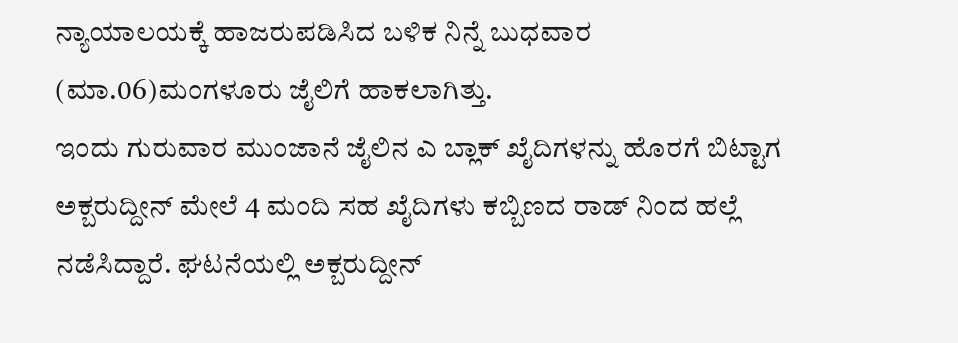ನ್ಯಾಯಾಲಯಕ್ಕೆ ಹಾಜರುಪಡಿಸಿದ ಬಳಿಕ ನಿನ್ನೆ ಬುಧವಾರ (ಮಾ.06)ಮಂಗಳೂರು ಜೈಲಿಗೆ ಹಾಕಲಾಗಿತ್ತು.
ಇಂದು ಗುರುವಾರ ಮುಂಜಾನೆ ಜೈಲಿನ ಎ ಬ್ಲಾಕ್ ಖೈದಿಗಳನ್ನು ಹೊರಗೆ ಬಿಟ್ಟಾಗ ಅಕ್ಬರುದ್ದೀನ್ ಮೇಲೆ 4 ಮಂದಿ ಸಹ ಖೈದಿಗಳು ಕಬ್ಬಿಣದ ರಾಡ್ ನಿಂದ ಹಲ್ಲೆ ನಡೆಸಿದ್ದಾರೆ. ಘಟನೆಯಲ್ಲಿ ಅಕ್ಬರುದ್ದೀನ್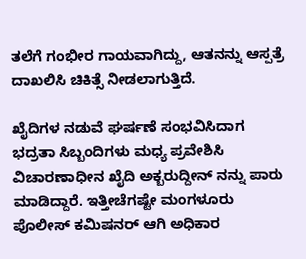ತಲೆಗೆ ಗಂಭೀರ ಗಾಯವಾಗಿದ್ದು, ಆತನನ್ನು ಆಸ್ಪತ್ರೆ ದಾಖಲಿಸಿ ಚಿಕಿತ್ಸೆ ನೀಡಲಾಗುತ್ತಿದೆ.

ಖೈದಿಗಳ ನಡುವೆ ಘರ್ಷಣೆ ಸಂಭವಿಸಿದಾಗ ಭದ್ರತಾ ಸಿಬ್ಬಂದಿಗಳು ಮಧ್ಯ ಪ್ರವೇಶಿಸಿ ವಿಚಾರಣಾಧೀನ ಖೈದಿ ಅಕ್ಬರುದ್ದೀನ್ ನನ್ನು ಪಾರು ಮಾಡಿದ್ದಾರೆ. ಇತ್ತೀಚೆಗಷ್ಟೇ ಮಂಗಳೂರು ಪೊಲೀಸ್ ಕಮಿಷನರ್ ಆಗಿ ಅಧಿಕಾರ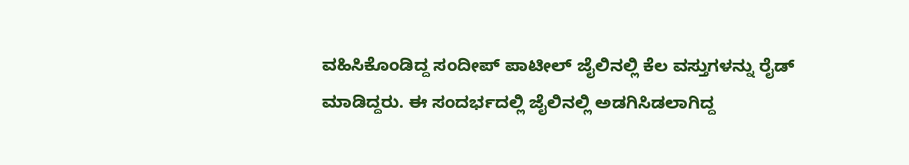ವಹಿಸಿಕೊಂಡಿದ್ದ ಸಂದೀಪ್ ಪಾಟೀಲ್ ಜೈಲಿನಲ್ಲಿ ಕೆಲ ವಸ್ತುಗಳನ್ನು ರೈಡ್ ಮಾಡಿದ್ದರು. ಈ ಸಂದರ್ಭದಲ್ಲಿ ಜೈಲಿನಲ್ಲಿ ಅಡಗಿಸಿಡಲಾಗಿದ್ದ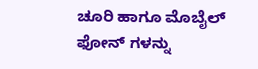ಚೂರಿ ಹಾಗೂ ಮೊಬೈಲ್ ಫೋನ್ ಗಳನ್ನು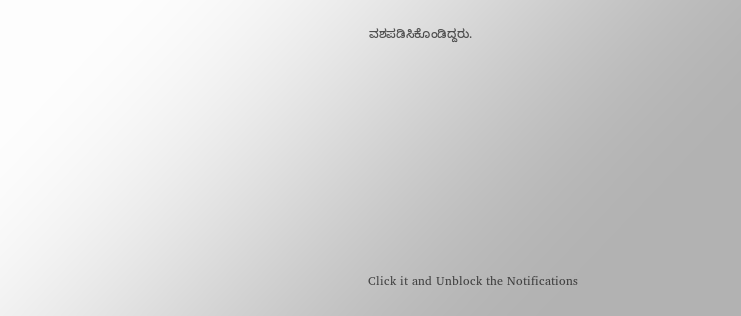ವಶಪಡಿಸಿಕೊಂಡಿದ್ದರು.











Click it and Unblock the Notifications